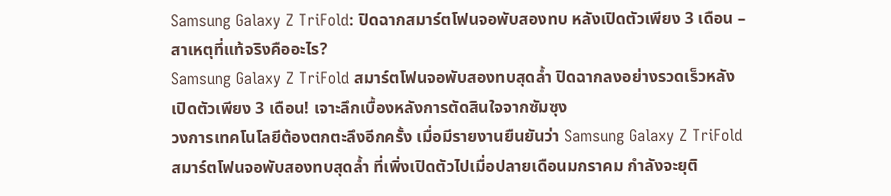Samsung Galaxy Z TriFold: ปิดฉากสมาร์ตโฟนจอพับสองทบ หลังเปิดตัวเพียง 3 เดือน – สาเหตุที่แท้จริงคืออะไร?
Samsung Galaxy Z TriFold สมาร์ตโฟนจอพับสองทบสุดล้ำ ปิดฉากลงอย่างรวดเร็วหลังเปิดตัวเพียง 3 เดือน! เจาะลึกเบื้องหลังการตัดสินใจจากซัมซุง
วงการเทคโนโลยีต้องตกตะลึงอีกครั้ง เมื่อมีรายงานยืนยันว่า Samsung Galaxy Z TriFold สมาร์ตโฟนจอพับสองทบสุดล้ำ ที่เพิ่งเปิดตัวไปเมื่อปลายเดือนมกราคม กำลังจะยุติ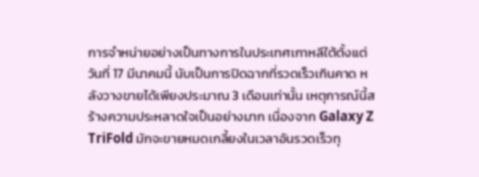การจำหน่ายอย่างเป็นทางการในประเทศเกาหลีใต้ตั้งแต่วันที่ 17 มีนาคมนี้ นับเป็นการปิดฉากที่รวดเร็วเกินคาด หลังวางขายได้เพียงประมาณ 3 เดือนเท่านั้น เหตุการณ์นี้สร้างความประหลาดใจเป็นอย่างมาก เนื่องจาก Galaxy Z TriFold มักจะขายหมดเกลี้ยงในเวลาอันรวดเร็วทุ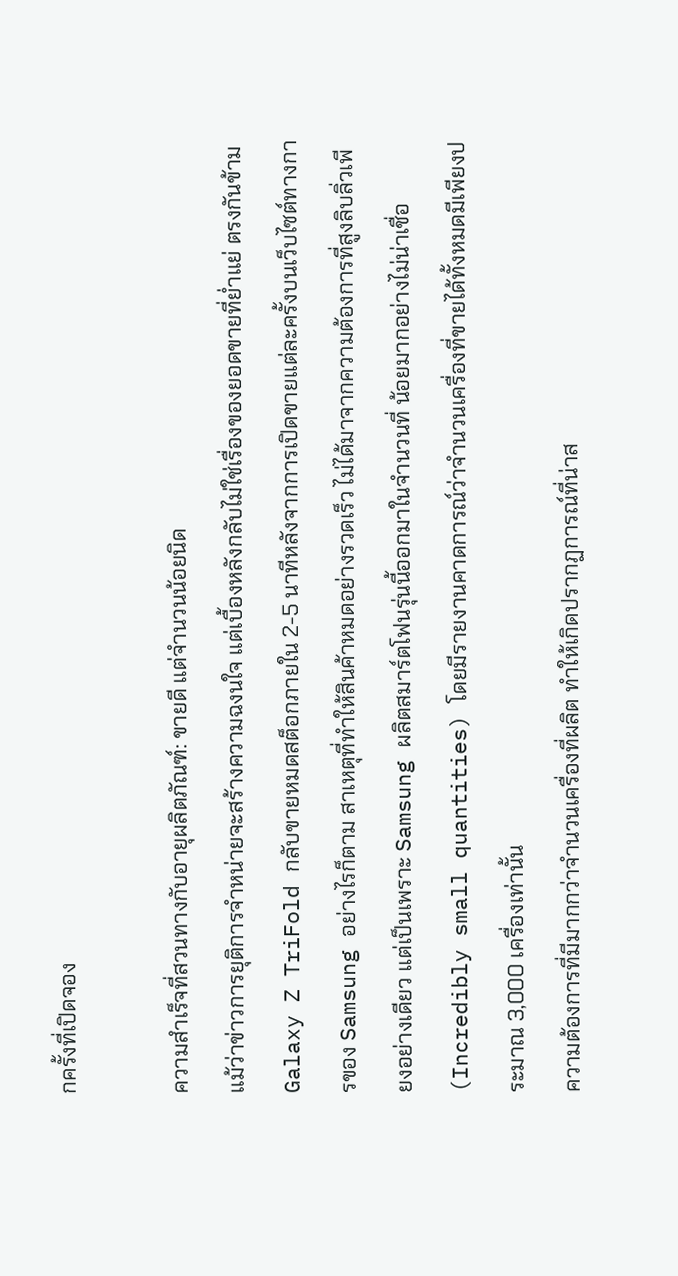กครั้งที่เปิดจอง

ความสำเร็จที่สวนทางกับอายุผลิตภัณฑ์: ขายดี แต่จำนวนน้อยนิด
แม้ว่าข่าวการยุติการจำหน่ายจะสร้างความฉงนใจ แต่เบื้องหลังกลับไม่ใช่เรื่องของยอดขายที่ย่ำแย่ ตรงกันข้าม Galaxy Z TriFold กลับขายหมดสต็อกภายใน 2-5 นาทีหลังจากการเปิดขายแต่ละครั้งบนเว็บไซต์ทางการของ Samsung อย่างไรก็ตาม สาเหตุที่ทำให้สินค้าหมดอย่างรวดเร็ว ไม่ได้มาจากความต้องการที่สูงลิบลิ่วเพียงอย่างเดียว แต่เป็นเพราะ Samsung ผลิตสมาร์ตโฟนรุ่นนี้ออกมาในจำนวนที่ น้อยมากอย่างไม่น่าเชื่อ (Incredibly small quantities) โดยมีรายงานคาดการณ์ว่าจำนวนเครื่องที่ขายได้ทั้งหมดมีเพียงประมาณ 3,000 เครื่องเท่านั้น
ความต้องการที่มีมากกว่าจำนวนเครื่องที่ผลิต ทำให้เกิดปรากฏการณ์ที่น่าส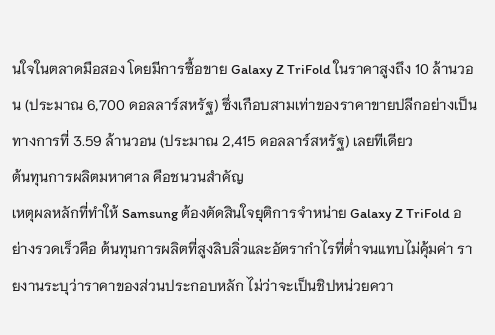นใจในตลาดมือสอง โดยมีการซื้อขาย Galaxy Z TriFold ในราคาสูงถึง 10 ล้านวอน (ประมาณ 6,700 ดอลลาร์สหรัฐ) ซึ่งเกือบสามเท่าของราคาขายปลีกอย่างเป็นทางการที่ 3.59 ล้านวอน (ประมาณ 2,415 ดอลลาร์สหรัฐ) เลยทีเดียว
ต้นทุนการผลิตมหาศาล คือชนวนสำคัญ
เหตุผลหลักที่ทำให้ Samsung ต้องตัดสินใจยุติการจำหน่าย Galaxy Z TriFold อย่างรวดเร็วคือ ต้นทุนการผลิตที่สูงลิบลิ่วและอัตรากำไรที่ต่ำจนแทบไม่คุ้มค่า รายงานระบุว่าราคาของส่วนประกอบหลัก ไม่ว่าจะเป็นชิปหน่วยควา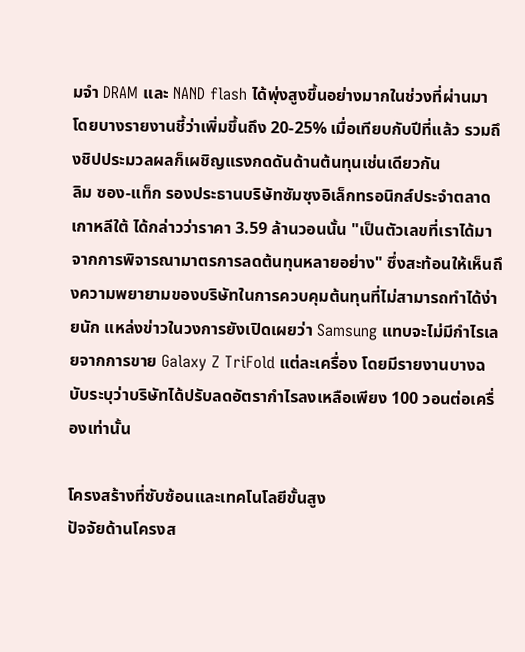มจำ DRAM และ NAND flash ได้พุ่งสูงขึ้นอย่างมากในช่วงที่ผ่านมา โดยบางรายงานชี้ว่าเพิ่มขึ้นถึง 20-25% เมื่อเทียบกับปีที่แล้ว รวมถึงชิปประมวลผลก็เผชิญแรงกดดันด้านต้นทุนเช่นเดียวกัน
ลิม ซอง-แท็ก รองประธานบริษัทซัมซุงอิเล็กทรอนิกส์ประจำตลาดเกาหลีใต้ ได้กล่าวว่าราคา 3.59 ล้านวอนนั้น "เป็นตัวเลขที่เราได้มาจากการพิจารณามาตรการลดต้นทุนหลายอย่าง" ซึ่งสะท้อนให้เห็นถึงความพยายามของบริษัทในการควบคุมต้นทุนที่ไม่สามารถทำได้ง่ายนัก แหล่งข่าวในวงการยังเปิดเผยว่า Samsung แทบจะไม่มีกำไรเลยจากการขาย Galaxy Z TriFold แต่ละเครื่อง โดยมีรายงานบางฉบับระบุว่าบริษัทได้ปรับลดอัตรากำไรลงเหลือเพียง 100 วอนต่อเครื่องเท่านั้น

โครงสร้างที่ซับซ้อนและเทคโนโลยีขั้นสูง
ปัจจัยด้านโครงส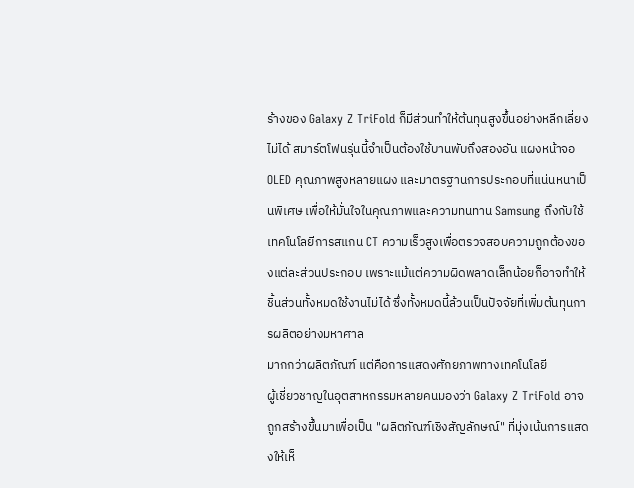ร้างของ Galaxy Z TriFold ก็มีส่วนทำให้ต้นทุนสูงขึ้นอย่างหลีกเลี่ยงไม่ได้ สมาร์ตโฟนรุ่นนี้จำเป็นต้องใช้บานพับถึงสองอัน แผงหน้าจอ OLED คุณภาพสูงหลายแผง และมาตรฐานการประกอบที่แน่นหนาเป็นพิเศษ เพื่อให้มั่นใจในคุณภาพและความทนทาน Samsung ถึงกับใช้เทคโนโลยีการสแกน CT ความเร็วสูงเพื่อตรวจสอบความถูกต้องของแต่ละส่วนประกอบ เพราะแม้แต่ความผิดพลาดเล็กน้อยก็อาจทำให้ชิ้นส่วนทั้งหมดใช้งานไม่ได้ ซึ่งทั้งหมดนี้ล้วนเป็นปัจจัยที่เพิ่มต้นทุนการผลิตอย่างมหาศาล
มากกว่าผลิตภัณฑ์ แต่คือการแสดงศักยภาพทางเทคโนโลยี
ผู้เชี่ยวชาญในอุตสาหกรรมหลายคนมองว่า Galaxy Z TriFold อาจถูกสร้างขึ้นมาเพื่อเป็น "ผลิตภัณฑ์เชิงสัญลักษณ์" ที่มุ่งเน้นการแสดงให้เห็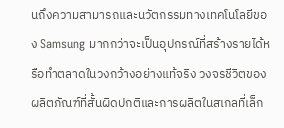นถึงความสามารถและนวัตกรรมทางเทคโนโลยีของ Samsung มากกว่าจะเป็นอุปกรณ์ที่สร้างรายได้หรือทำตลาดในวงกว้างอย่างแท้จริง วงจรชีวิตของผลิตภัณฑ์ที่สั้นผิดปกติและการผลิตในสเกลที่เล็ก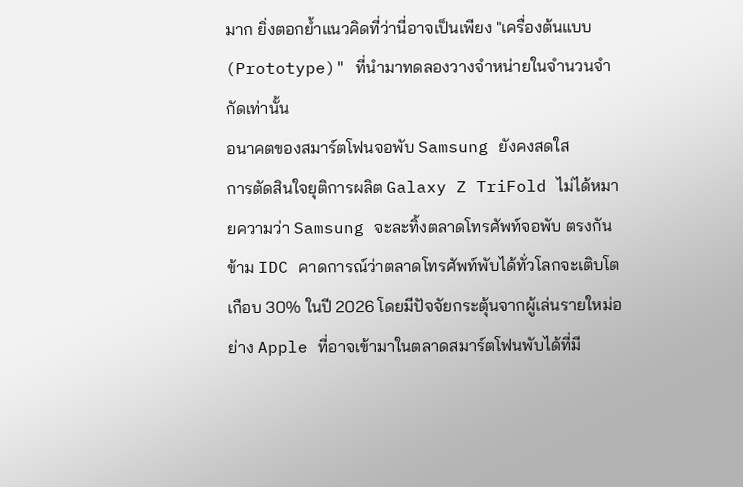มาก ยิ่งตอกย้ำแนวคิดที่ว่านี่อาจเป็นเพียง "เครื่องต้นแบบ (Prototype)" ที่นำมาทดลองวางจำหน่ายในจำนวนจำกัดเท่านั้น
อนาคตของสมาร์ตโฟนจอพับ Samsung ยังคงสดใส
การตัดสินใจยุติการผลิต Galaxy Z TriFold ไม่ได้หมายความว่า Samsung จะละทิ้งตลาดโทรศัพท์จอพับ ตรงกันข้าม IDC คาดการณ์ว่าตลาดโทรศัพท์พับได้ทั่วโลกจะเติบโตเกือบ 30% ในปี 2026 โดยมีปัจจัยกระตุ้นจากผู้เล่นรายใหม่อย่าง Apple ที่อาจเข้ามาในตลาดสมาร์ตโฟนพับได้ที่มี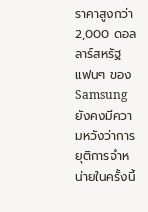ราคาสูงกว่า 2,000 ดอลลาร์สหรัฐ
แฟนๆ ของ Samsung ยังคงมีความหวังว่าการยุติการจำหน่ายในครั้งนี้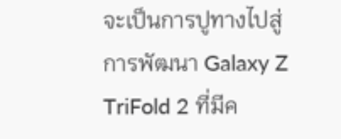จะเป็นการปูทางไปสู่การพัฒนา Galaxy Z TriFold 2 ที่มีค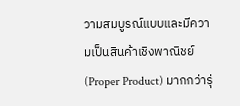วามสมบูรณ์แบบและมีความเป็นสินค้าเชิงพาณิชย์ (Proper Product) มากกว่ารุ่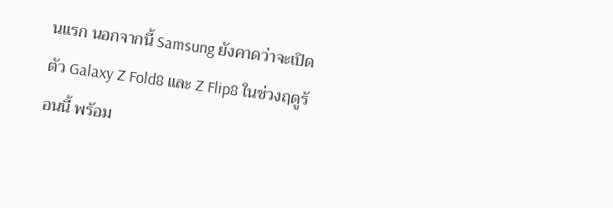นแรก นอกจากนี้ Samsung ยังคาดว่าจะเปิดตัว Galaxy Z Fold8 และ Z Flip8 ในช่วงฤดูร้อนนี้ พร้อม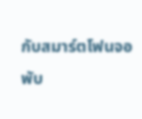กับสมาร์ตโฟนจอพับ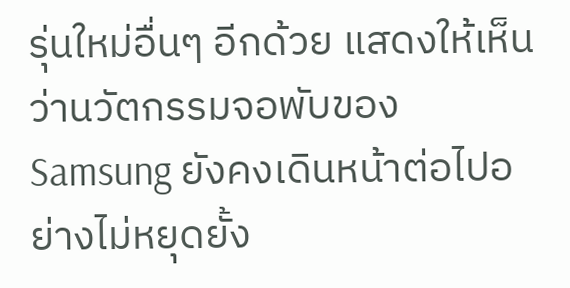รุ่นใหม่อื่นๆ อีกด้วย แสดงให้เห็นว่านวัตกรรมจอพับของ Samsung ยังคงเดินหน้าต่อไปอย่างไม่หยุดยั้ง